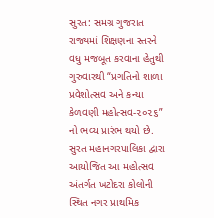સુરત: સમગ્ર ગુજરાત રાજ્યમાં શિક્ષણના સ્તરને વધુ મજબૂત કરવાના હેતુથી ગુરુવારથી “પ્રગતિનો શાળા પ્રવેશોત્સવ અને કન્યા કેળવણી મહોત્સવ-૨૦૨૬” નો ભવ્ય પ્રારંભ થયો છે. સુરત મહાનગરપાલિકા દ્વારા આયોજિત આ મહોત્સવ અંતર્ગત ખટોદરા કોલોની સ્થિત નગર પ્રાથમિક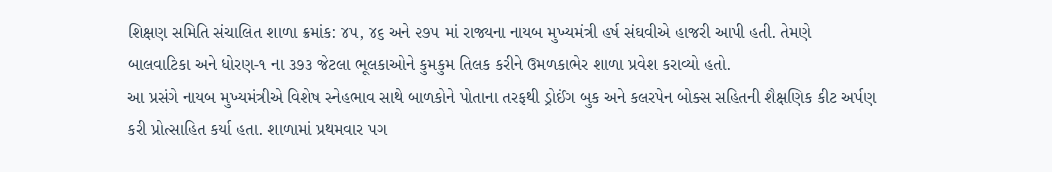શિક્ષણ સમિતિ સંચાલિત શાળા ક્રમાંક: ૪૫, ૪૬ અને ૨૭૫ માં રાજ્યના નાયબ મુખ્યમંત્રી હર્ષ સંઘવીએ હાજરી આપી હતી. તેમણે બાલવાટિકા અને ધોરણ-૧ ના ૩૭૩ જેટલા ભૂલકાઓને કુમકુમ તિલક કરીને ઉમળકાભેર શાળા પ્રવેશ કરાવ્યો હતો.
આ પ્રસંગે નાયબ મુખ્યમંત્રીએ વિશેષ સ્નેહભાવ સાથે બાળકોને પોતાના તરફથી ડ્રોઈંગ બુક અને કલરપેન બોક્સ સહિતની શૈક્ષણિક કીટ અર્પણ કરી પ્રોત્સાહિત કર્યા હતા. શાળામાં પ્રથમવાર પગ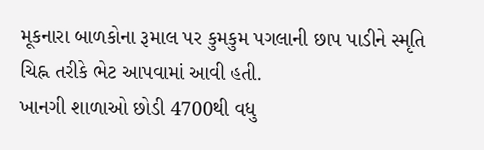મૂકનારા બાળકોના રૂમાલ પર કુમકુમ પગલાની છાપ પાડીને સ્મૃતિ ચિહ્ન તરીકે ભેટ આપવામાં આવી હતી.
ખાનગી શાળાઓ છોડી 4700થી વધુ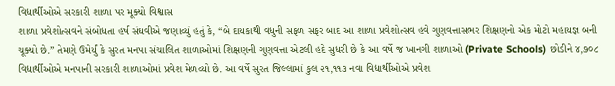વિદ્યાર્થીઓએ સરકારી શાળા પર મૂક્યો વિશ્વાસ
શાળા પ્રવેશોત્સવને સંબોધતા હર્ષ સંઘવીએ જણાવ્યું હતું કે, “બે દાયકાથી વધુની સફળ સફર બાદ આ શાળા પ્રવેશોત્સવ હવે ગુણવત્તાસભર શિક્ષણનો એક મોટો મહાયજ્ઞ બની ચૂક્યો છે.” તેમણે ઉમેર્યું કે સુરત મનપા સંચાલિત શાળાઓમાં શિક્ષણની ગુણવત્તા એટલી હદે સુધરી છે કે આ વર્ષે જ ખાનગી શાળાઓ (Private Schools) છોડીને ૪,૭૦૮ વિદ્યાર્થીઓએ મનપાની સરકારી શાળાઓમાં પ્રવેશ મેળવ્યો છે. આ વર્ષે સુરત જિલ્લામાં કુલ ૨૧,૧૧૩ નવા વિદ્યાર્થીઓએ પ્રવેશ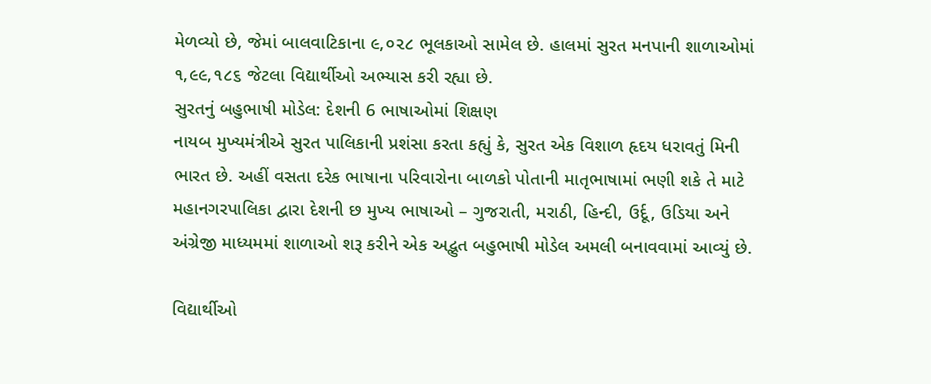મેળવ્યો છે, જેમાં બાલવાટિકાના ૯,૦૨૮ ભૂલકાઓ સામેલ છે. હાલમાં સુરત મનપાની શાળાઓમાં ૧,૯૯,૧૮૬ જેટલા વિદ્યાર્થીઓ અભ્યાસ કરી રહ્યા છે.
સુરતનું બહુભાષી મોડેલ: દેશની 6 ભાષાઓમાં શિક્ષણ
નાયબ મુખ્યમંત્રીએ સુરત પાલિકાની પ્રશંસા કરતા કહ્યું કે, સુરત એક વિશાળ હૃદય ધરાવતું મિની ભારત છે. અહીં વસતા દરેક ભાષાના પરિવારોના બાળકો પોતાની માતૃભાષામાં ભણી શકે તે માટે મહાનગરપાલિકા દ્વારા દેશની છ મુખ્ય ભાષાઓ – ગુજરાતી, મરાઠી, હિન્દી, ઉર્દૂ, ઉડિયા અને અંગ્રેજી માધ્યમમાં શાળાઓ શરૂ કરીને એક અદ્ભુત બહુભાષી મોડેલ અમલી બનાવવામાં આવ્યું છે.

વિદ્યાર્થીઓ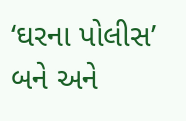‘ઘરના પોલીસ’ બને અને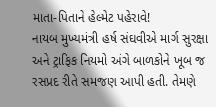માતા-પિતાને હેલ્મેટ પહેરાવે!
નાયબ મુખ્યમંત્રી હર્ષ સંઘવીએ માર્ગ સુરક્ષા અને ટ્રાફિક નિયમો અંગે બાળકોને ખૂબ જ રસપ્રદ રીતે સમજણ આપી હતી. તેમણે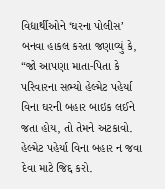વિદ્યાર્થીઓને ‘ઘરના પોલીસ’ બનવા હાકલ કરતા જણાવ્યું કે, “જો આપણા માતા-પિતા કે પરિવારના સભ્યો હેલ્મેટ પહેર્યા વિના ઘરની બહાર બાઇક લઈને જતા હોય, તો તેમને અટકાવો. હેલ્મેટ પહેર્યા વિના બહાર ન જવા દેવા માટે જિદ્દ કરો.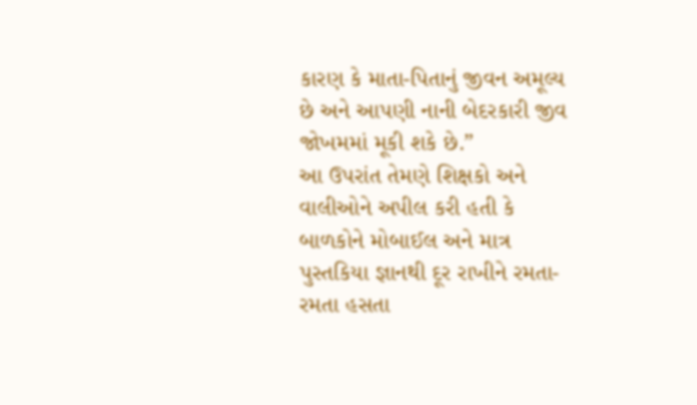કારણ કે માતા-પિતાનું જીવન અમૂલ્ય છે અને આપણી નાની બેદરકારી જીવ જોખમમાં મૂકી શકે છે.”
આ ઉપરાંત તેમણે શિક્ષકો અને વાલીઓને અપીલ કરી હતી કે બાળકોને મોબાઈલ અને માત્ર પુસ્તકિયા જ્ઞાનથી દૂર રાખીને રમતા-રમતા હસતા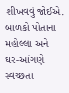શીખવવું જોઈએ. બાળકો પોતાના મહોલ્લા અને ઘર-આંગણે સ્વચ્છતા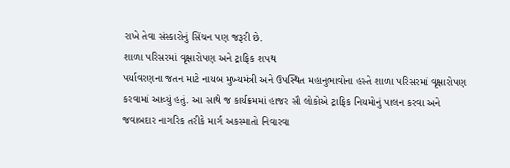રાખે તેવા સંસ્કારોનું સિંચન પણ જરૂરી છે.
શાળા પરિસરમાં વૃક્ષારોપણ અને ટ્રાફિક શપથ
પર્યાવરણના જતન માટે નાયબ મુખ્યમંત્રી અને ઉપસ્થિત મહાનુભાવોના હસ્તે શાળા પરિસરમાં વૃક્ષારોપણ કરવામાં આવ્યું હતું. આ સાથે જ કાર્યક્રમમાં હાજર સૌ લોકોએ ટ્રાફિક નિયમોનું પાલન કરવા અને જવાબદાર નાગરિક તરીકે માર્ગ અકસ્માતો નિવારવા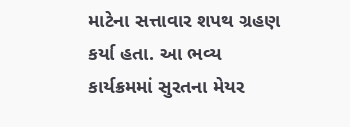માટેના સત્તાવાર શપથ ગ્રહણ કર્યા હતા. આ ભવ્ય કાર્યક્રમમાં સુરતના મેયર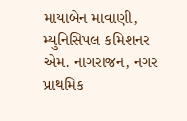માયાબેન માવાણી, મ્યુનિસિપલ કમિશનર એમ. નાગરાજન, નગર પ્રાથમિક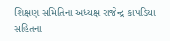શિક્ષણ સમિતિના અધ્યક્ષ રાજેન્દ્ર કાપડિયા સહિતના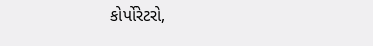કોર્પોરેટરો,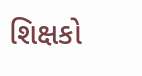શિક્ષકો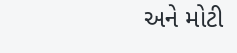અને મોટી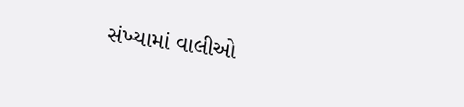સંખ્યામાં વાલીઓ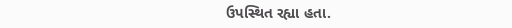ઉપસ્થિત રહ્યા હતા.